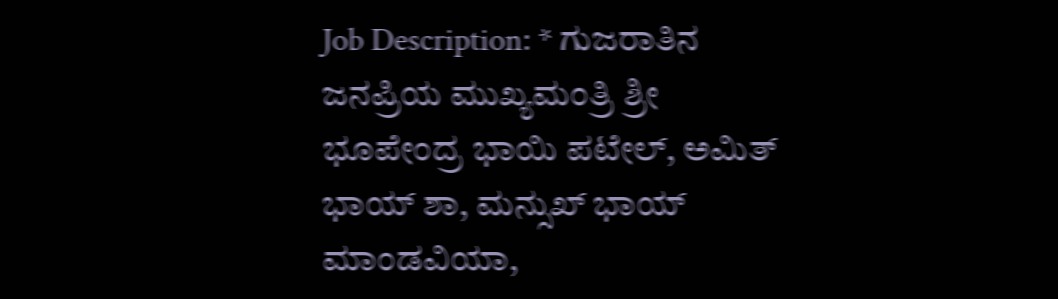Job Description: * ಗುಜರಾತಿನ ಜನಪ್ರಿಯ ಮುಖ್ಯಮಂತ್ರಿ ಶ್ರೀ ಭೂಪೇಂದ್ರ ಭಾಯಿ ಪಟೇಲ್‌, ಅಮಿತ್‌ ಭಾಯ್‌ ಶಾ, ಮನ್ಸುಖ್‌ ಭಾಯ್‌ ಮಾಂಡವಿಯಾ,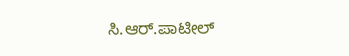ಸಿ.ಆರ್‌.ಪಾಟೀಲ್‌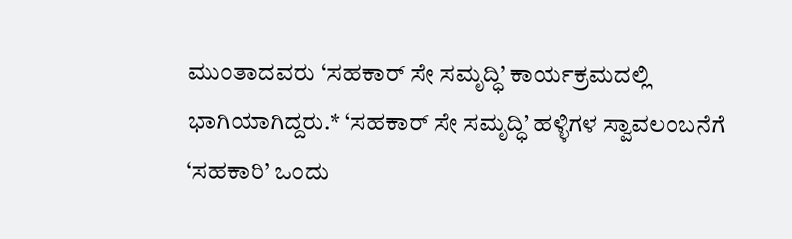ಮುಂತಾದವರು ‘ಸಹಕಾರ್‌ ಸೇ ಸಮೃದ್ಧಿ’ ಕಾರ್ಯಕ್ರಮದಲ್ಲಿ ಭಾಗಿಯಾಗಿದ್ದರು.* ‘ಸಹಕಾರ್‌ ಸೇ ಸಮೃದ್ಧಿ’ ಹಳ್ಳಿಗಳ ಸ್ವಾವಲಂಬನೆಗೆ ‘ಸಹಕಾರಿ’ ಒಂದು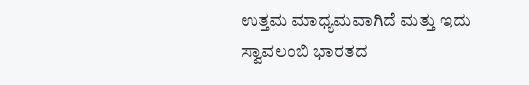ಉತ್ತಮ ಮಾಧ್ಯಮವಾಗಿದೆ ಮತ್ತು ಇದು ಸ್ವಾವಲಂಬಿ ಭಾರತದ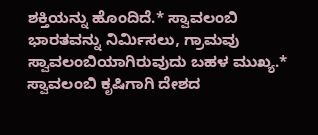ಶಕ್ತಿಯನ್ನು ಹೊಂದಿದೆ.* ಸ್ವಾವಲಂಬಿ ಭಾರತವನ್ನು ನಿರ್ಮಿಸಲು, ಗ್ರಾಮವು ಸ್ವಾವಲಂಬಿಯಾಗಿರುವುದು ಬಹಳ ಮುಖ್ಯ.* ಸ್ವಾವಲಂಬಿ ಕೃಷಿಗಾಗಿ ದೇಶದ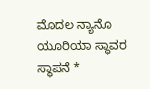ಮೊದಲ ನ್ಯಾನೊ ಯೂರಿಯಾ ಸ್ಥಾವರ ಸ್ಥಾಪನೆ *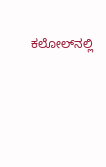ಕಲೋಲ್‌ನಲ್ಲಿ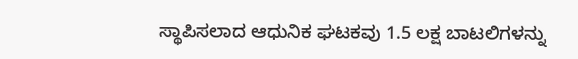ಸ್ಥಾಪಿಸಲಾದ ಆಧುನಿಕ ಘಟಕವು 1.5 ಲಕ್ಷ ಬಾಟಲಿಗಳನ್ನು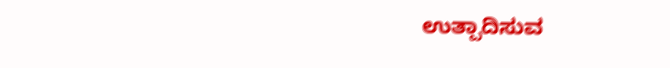ಉತ್ಪಾದಿಸುವ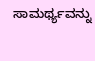ಸಾಮರ್ಥ್ಯ‌ವನ್ನು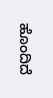ಹೊಂದಿದೆ